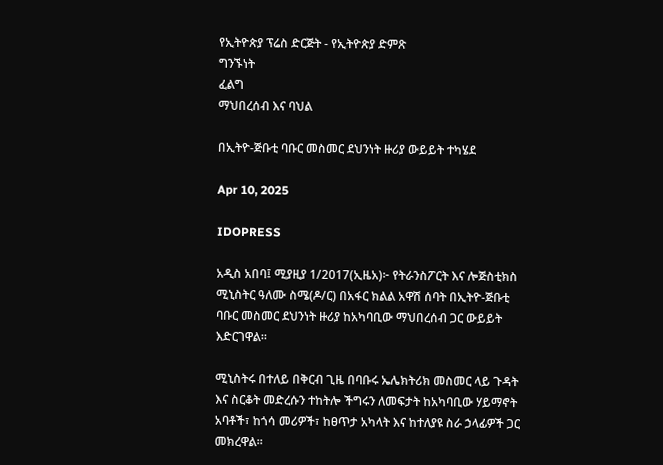የኢትዮጵያ ፕሬስ ድርጅት - የኢትዮጵያ ድምጽ
ግንኙነት
ፈልግ
ማህበረሰብ እና ባህል

በኢትዮ-ጅቡቲ ባቡር መስመር ደህንነት ዙሪያ ውይይት ተካሄደ

Apr 10, 2025

IDOPRESS

አዲስ አበባ፤ ሚያዚያ 1/2017(ኢዜአ)፦ የትራንስፖርት እና ሎጅስቲክስ ሚኒስትር ዓለሙ ስሜ(ዶ/ር) በአፋር ክልል አዋሽ ሰባት በኢትዮ-ጅቡቲ ባቡር መስመር ደህንነት ዙሪያ ከአካባቢው ማህበረሰብ ጋር ውይይት እድርገዋል።

ሚኒስትሩ በተለይ በቅርብ ጊዜ በባቡሩ ኤሌክትሪክ መስመር ላይ ጉዳት እና ስርቆት መድረሱን ተከትሎ ችግሩን ለመፍታት ከአካባቢው ሃይማኖት አባቶች፣ ከጎሳ መሪዎች፣ ከፀጥታ አካላት እና ከተለያዩ ስራ ኃላፊዎች ጋር መክረዋል።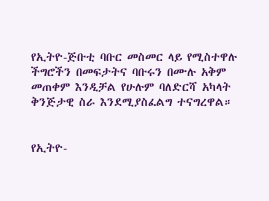የኢትዮ-ጅቡቲ ባቡር መስመር ላይ የሚስተዋሉ ችግሮችን በመፍታትና ባቡሩን በሙሉ አቅም መጠቀም እንዲቻል የሁሉም ባለድርሻ አካላት ቅንጅታዊ ስራ እንደሚያስፈልግ ተናግረዋል።


የኢትዮ-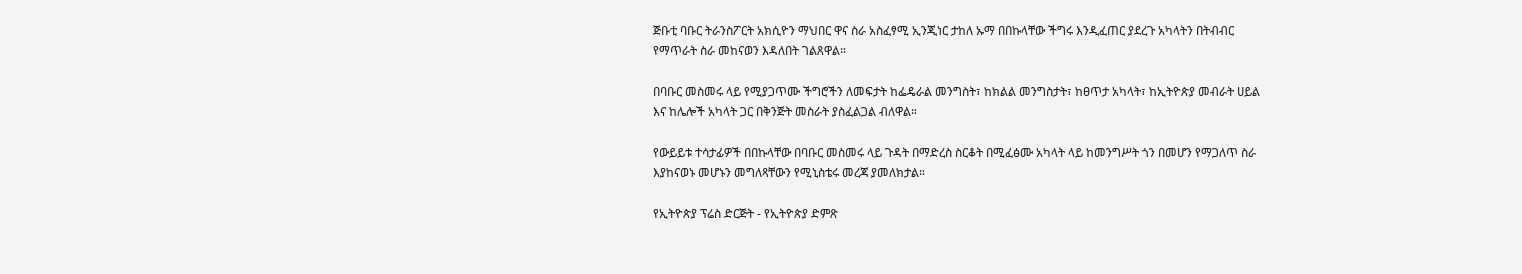ጅቡቲ ባቡር ትራንስፖርት አክሲዮን ማህበር ዋና ስራ አስፈፃሚ ኢንጂነር ታከለ ኡማ በበኩላቸው ችግሩ እንዲፈጠር ያደረጉ አካላትን በትብብር የማጥራት ስራ መከናወን እዳለበት ገልጸዋል።

በባቡር መስመሩ ላይ የሚያጋጥሙ ችግሮችን ለመፍታት ከፌዴራል መንግስት፣ ከክልል መንግስታት፣ ከፀጥታ አካላት፣ ከኢትዮጵያ መብራት ሀይል እና ከሌሎች አካላት ጋር በቅንጅት መስራት ያስፈልጋል ብለዋል።

የውይይቱ ተሳታፊዎች በበኩላቸው በባቡር መስመሩ ላይ ጉዳት በማድረስ ስርቆት በሚፈፅሙ አካላት ላይ ከመንግሥት ጎን በመሆን የማጋለጥ ስራ እያከናወኑ መሆኑን መግለጻቸውን የሚኒስቴሩ መረጃ ያመለክታል።

የኢትዮጵያ ፕሬስ ድርጅት - የኢትዮጵያ ድምጽ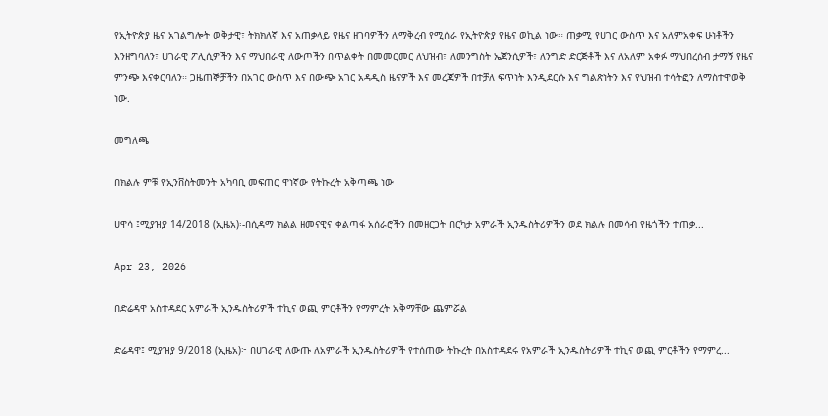የኢትዮጵያ ዜና አገልግሎት ወቅታዊ፣ ትክክለኛ እና አጠቃላይ የዜና ዘገባዎችን ለማቅረብ የሚሰራ የኢትዮጵያ የዜና ወኪል ነው። ጠቃሚ የሀገር ውስጥ እና አለምአቀፍ ሁነቶችን እንዘግባለን፣ ሀገራዊ ፖሊሲዎችን እና ማህበራዊ ለውጦችን በጥልቀት በመመርመር ለህዝብ፣ ለመንግስት ኤጀንሲዎች፣ ለንግድ ድርጅቶች እና ለአለም አቀፉ ማህበረሰብ ታማኝ የዜና ምንጭ እናቀርባለን። ጋዜጠኞቻችን በአገር ውስጥ እና በውጭ አገር አዳዲስ ዜናዎች እና መረጃዎች በተቻለ ፍጥነት እንዲደርሱ እና ግልጽነትን እና የህዝብ ተሳትፎን ለማስተዋወቅ ነው.

መግለጫ

በክልሉ ምቹ የኢንቨስትመንት አካባቢ መፍጠር ዋነኛው የትኩረት አቅጣጫ ነው

ሀዋሳ ፤ሚያዝያ 14/2018 (ኢዜአ)፡-በሲዳማ ክልል ዘመናዊና ቀልጣፋ አሰራሮችን በመዘርጋት በርካታ አምራች ኢንዱስትሪዎችን ወደ ክልሉ በመሳብ የዜጎችን ተጠቃ...

Apr 23, 2026

በድሬዳዋ አስተዳደር አምራች ኢንዱስትሪዎች ተኪና ወጪ ምርቶችን የማምረት አቅማቸው ጨምሯል

ድሬዳዋ፤ ሚያዝያ 9/2018 (ኢዜአ)፦ በሀገራዊ ለውጡ ለአምራች ኢንዱስትሪዎች የተሰጠው ትኩረት በአስተዳደሩ የአምራች ኢንዱስትሪዎች ተኪና ወጪ ምርቶችን የማምረ...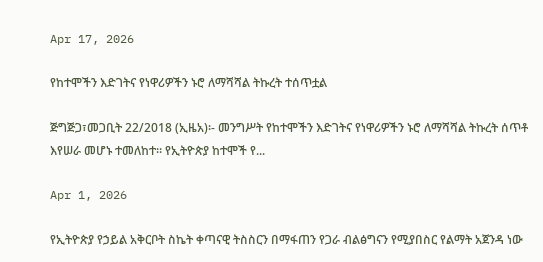Apr 17, 2026

የከተሞችን እድገትና የነዋሪዎችን ኑሮ ለማሻሻል ትኩረት ተሰጥቷል

ጅግጅጋ፣መጋቢት 22/2018 (ኢዜአ)፡- መንግሥት የከተሞችን እድገትና የነዋሪዎችን ኑሮ ለማሻሻል ትኩረት ሰጥቶ እየሠራ መሆኑ ተመለከተ። የኢትዮጵያ ከተሞች የ...

Apr 1, 2026

የኢትዮጵያ የኃይል አቅርቦት ስኬት ቀጣናዊ ትስስርን በማፋጠን የጋራ ብልፅግናን የሚያበስር የልማት አጀንዳ ነው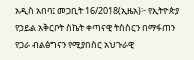አዲስ አበባ፤ መጋቢት 16/2018(ኢዜአ)፦ የኢትዮጵያ የኃይል አቅርቦት ስኬት ቀጣናዊ ትስስርን በማፋጠን የጋራ ብልፅግናን የሚያበስር አህጉራዊ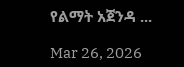የልማት አጀንዳ ...

Mar 26, 2026